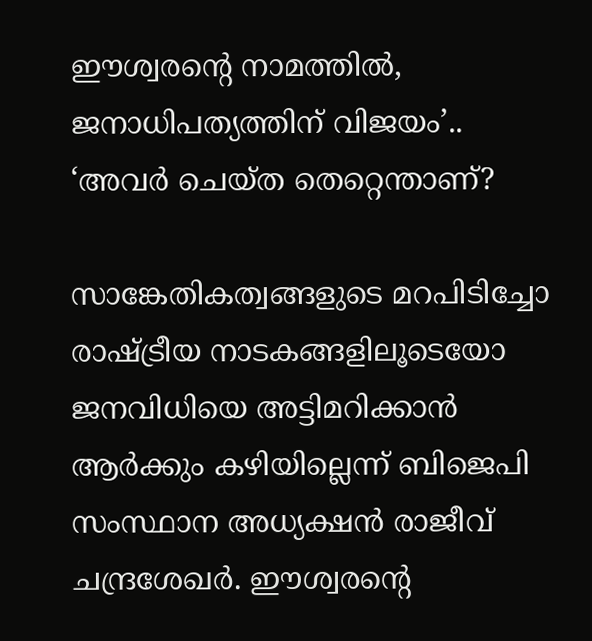ഈശ്വരന്റെ നാമത്തിൽ, ജനാധിപത്യത്തിന് വിജയം’.. ‘അവർ ചെയ്ത തെറ്റെന്താണ്?

സാങ്കേതികത്വങ്ങളുടെ മറപിടിച്ചോ രാഷ്ട്രീയ നാടകങ്ങളിലൂടെയോ ജനവിധിയെ അട്ടിമറിക്കാൻ ആർക്കും കഴിയില്ലെന്ന് ബിജെപി സംസ്ഥാന അധ്യക്ഷൻ രാജീവ് ചന്ദ്രശേഖർ. ഈശ്വരന്റെ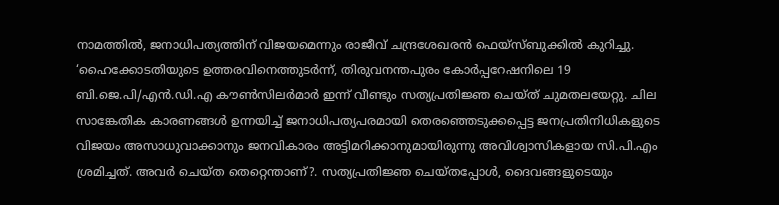നാമത്തിൽ, ജനാധിപത്യത്തിന് വിജയമെന്നും രാജീവ് ചന്ദ്രശേഖരൻ ഫെയ്‌സ്ബുക്കിൽ കുറിച്ചു. ‘ഹൈക്കോടതിയുടെ ഉത്തരവിനെത്തുടർന്ന്, തിരുവനന്തപുരം കോർപ്പറേഷനിലെ 19 ബി.ജെ.പി/എൻ.ഡി.എ കൗൺസിലർമാർ ഇന്ന് വീണ്ടും സത്യപ്രതിജ്ഞ ചെയ്ത് ചുമതലയേറ്റു. ചില സാങ്കേതിക കാരണങ്ങൾ ഉന്നയിച്ച് ജനാധിപത്യപരമായി തെരഞ്ഞെടുക്കപ്പെട്ട ജനപ്രതിനിധികളുടെ വിജയം അസാധുവാക്കാനും ജനവികാരം അട്ടിമറിക്കാനുമായിരുന്നു അവിശ്വാസികളായ സി.പി.എം ശ്രമിച്ചത്. അവർ ചെയ്ത തെറ്റെന്താണ്?. സത്യപ്രതിജ്ഞ ചെയ്തപ്പോൾ, ദൈവങ്ങളുടെയും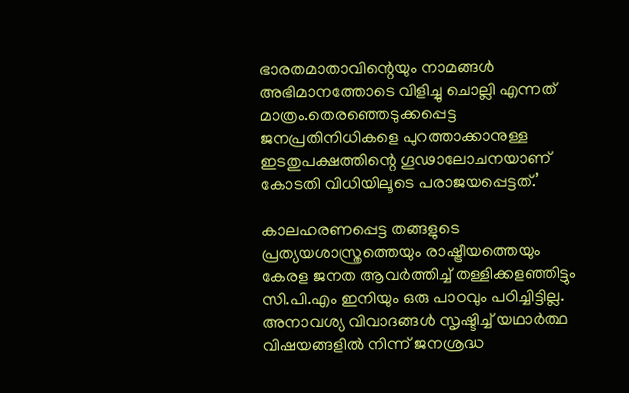ഭാരതമാതാവിന്റെയും നാമങ്ങൾ അഭിമാനത്തോടെ വിളിച്ചു ചൊല്ലി എന്നത് മാത്രം.തെരഞ്ഞെടുക്കപ്പെട്ട ജനപ്രതിനിധികളെ പുറത്താക്കാനുള്ള ഇടതുപക്ഷത്തിന്റെ ഗൂഢാലോചനയാണ് കോടതി വിധിയിലൂടെ പരാജയപ്പെട്ടത്.’

കാലഹരണപ്പെട്ട തങ്ങളുടെ പ്രത്യയശാസ്ത്രത്തെയും രാഷ്ട്രീയത്തെയും കേരള ജനത ആവർത്തിച്ച് തള്ളിക്കളഞ്ഞിട്ടും സി.പി.എം ഇനിയും ഒരു പാഠവും പഠിച്ചിട്ടില്ല. അനാവശ്യ വിവാദങ്ങൾ സൃഷ്ടിച്ച് യഥാർത്ഥ വിഷയങ്ങളിൽ നിന്ന് ജനശ്രദ്ധ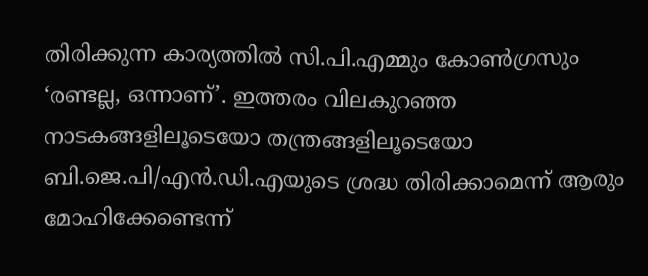തിരിക്കുന്ന കാര്യത്തിൽ സി.പി.എമ്മും കോൺഗ്രസും ‘രണ്ടല്ല, ഒന്നാണ്’. ഇത്തരം വിലകുറഞ്ഞ നാടകങ്ങളിലൂടെയോ തന്ത്രങ്ങളിലൂടെയോ ബി.ജെ.പി/എൻ.ഡി.എയുടെ ശ്രദ്ധ തിരിക്കാമെന്ന് ആരും മോഹിക്കേണ്ടെന്ന്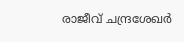രാജീവ് ചന്ദ്രശേഖർ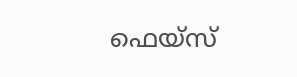ഫെയ്‌സ്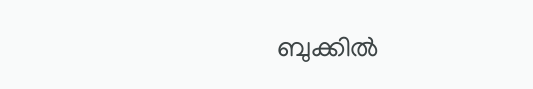ബുക്കിൽ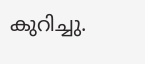കുറിച്ചു.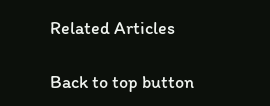Related Articles

Back to top button